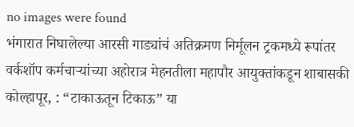no images were found
भंगारात निघालेल्या आरसी गाड्यांचं अतिक्रमण निर्मूलन ट्रकमध्ये रूपांतर
वर्कशॉप कर्मचाऱ्यांच्या अहोरात्र मेहनतीला महापौर आयुक्तांकडून शाबासकी
कोल्हापूर, : “टाकाऊतून टिकाऊ” या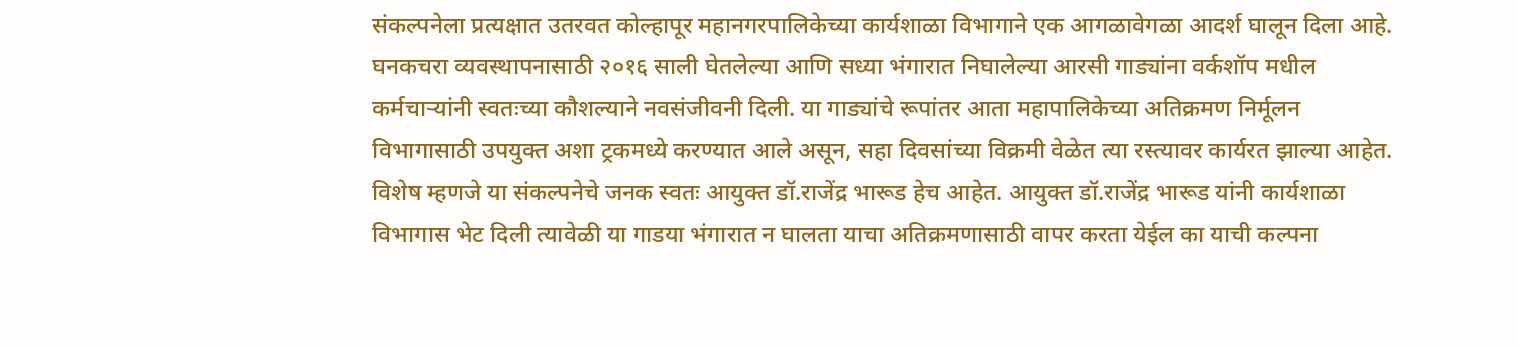संकल्पनेला प्रत्यक्षात उतरवत कोल्हापूर महानगरपालिकेच्या कार्यशाळा विभागाने एक आगळावेगळा आदर्श घालून दिला आहे. घनकचरा व्यवस्थापनासाठी २०१६ साली घेतलेल्या आणि सध्या भंगारात निघालेल्या आरसी गाड्यांना वर्कशॉप मधील कर्मचाऱ्यांनी स्वतःच्या कौशल्याने नवसंजीवनी दिली. या गाड्यांचे रूपांतर आता महापालिकेच्या अतिक्रमण निर्मूलन विभागासाठी उपयुक्त अशा ट्रकमध्ये करण्यात आले असून, सहा दिवसांच्या विक्रमी वेळेत त्या रस्त्यावर कार्यरत झाल्या आहेत.
विशेष म्हणजे या संकल्पनेचे जनक स्वतः आयुक्त डॉ.राजेंद्र भारूड हेच आहेत. आयुक्त डॉ.राजेंद्र भारूड यांनी कार्यशाळा विभागास भेट दिली त्यावेळी या गाडया भंगारात न घालता याचा अतिक्रमणासाठी वापर करता येईल का याची कल्पना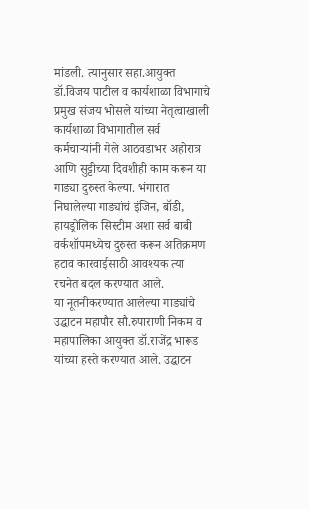मांडली. त्यानुसार सहा.आयुक्त डॉ.विजय पाटील व कार्यशाळा विभागाचे प्रमुख संजय भोसले यांच्या नेतृत्वाखाली कार्यशाळा विभागातील सर्व कर्मचाऱ्यांनी गेले आठवडाभर अहोरात्र आणि सुट्टीच्या दिवशीही काम करून या गाड्या दुरुस्त केल्या. भंगारात निघालेल्या गाड्यांचं इंजिन, बॉडी, हायड्रोलिक सिस्टीम अशा सर्व बाबी वर्कशॉपमध्येच दुरुस्त करून अतिक्रमण हटाव कारवाईसाठी आवश्यक त्या रचनेत बदल करण्यात आले.
या नूतनीकरण्यात आलेल्या गाड्यांचे उद्घाटन महापौर सौ.रुपाराणी निकम व महापालिका आयुक्त डॉ.राजेंद्र भारूड यांच्या हस्ते करण्यात आले. उद्घाटन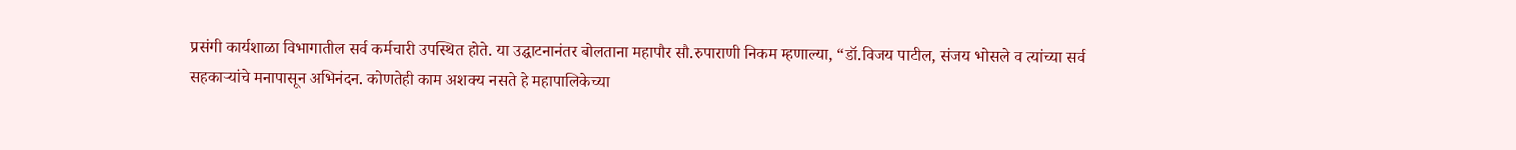प्रसंगी कार्यशाळा विभागातील सर्व कर्मचारी उपस्थित होते. या उद्घाटनानंतर बोलताना महापौर सौ.रुपाराणी निकम म्हणाल्या, “डॉ.विजय पाटील, संजय भोसले व त्यांच्या सर्व सहकाऱ्यांचे मनापासून अभिनंदन. कोणतेही काम अशक्य नसते हे महापालिकेच्या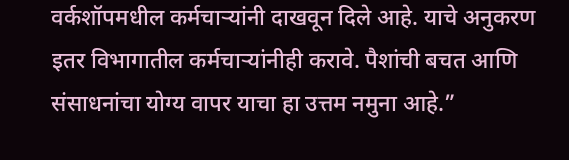वर्कशॉपमधील कर्मचाऱ्यांनी दाखवून दिले आहे. याचे अनुकरण इतर विभागातील कर्मचाऱ्यांनीही करावे. पैशांची बचत आणि संसाधनांचा योग्य वापर याचा हा उत्तम नमुना आहे.”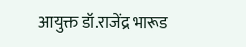आयुक्त डॉ.राजेंद्र भारूड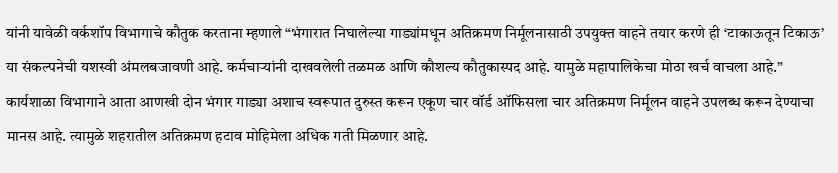यांनी यावेळी वर्कशॉप विभागाचे कौतुक करताना म्हणाले “भंगारात निघालेल्या गाड्यांमधून अतिक्रमण निर्मूलनासाठी उपयुक्त वाहने तयार करणे ही ‘टाकाऊतून टिकाऊ’ या संकल्पनेची यशस्वी अंमलबजावणी आहे. कर्मचाऱ्यांनी दाखवलेली तळमळ आणि कौशल्य कौतुकास्पद आहे. यामुळे महापालिकेचा मोठा खर्च वाचला आहे.”
कार्यशाळा विभागाने आता आणखी दोन भंगार गाड्या अशाच स्वरूपात दुरुस्त करून एकूण चार वॉर्ड ऑफिसला चार अतिक्रमण निर्मूलन वाहने उपलब्ध करून देण्याचा मानस आहे. त्यामुळे शहरातील अतिक्रमण हटाव मोहिमेला अधिक गती मिळणार आहे.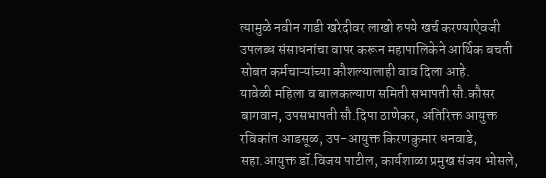त्यामुळे नवीन गाडी खरेदीवर लाखो रुपये खर्च करण्याऐवजी उपलब्ध संसाधनांचा वापर करून महापालिकेने आर्थिक बचती सोबत कर्मचाऱ्यांच्या कौशल्यालाही वाव दिला आहे.
यावेळी महिला व बालकल्याण समिती सभापती सौ.कौसर बागवान, उपसभापती सौ.दिपा ठाणेकर, अतिरिक्त आयुक्त रविकांत आडसूळ, उप-आयुक्त किरणकुमार धनवाडे, सहा.आयुक्त डॉ.विजय पाटील, कार्यशाळा प्रमुख संजय भोसले,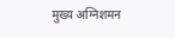मुख्य अग्निशमन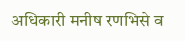अधिकारी मनीष रणभिसे व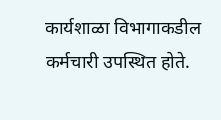कार्यशाळा विभागाकडील कर्मचारी उपस्थित होते.